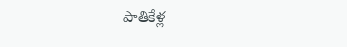పాతికేళ్ల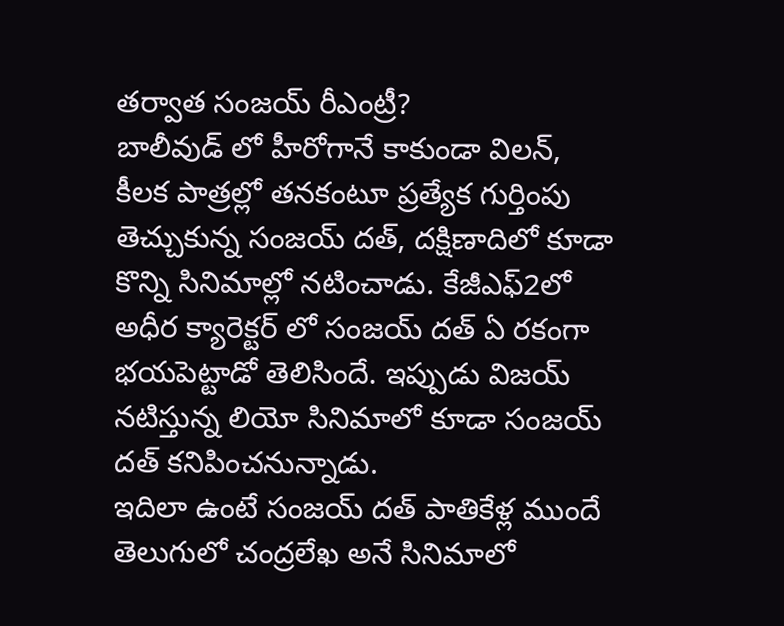తర్వాత సంజయ్ రీఎంట్రీ?
బాలీవుడ్ లో హీరోగానే కాకుండా విలన్, కీలక పాత్రల్లో తనకంటూ ప్రత్యేక గుర్తింపు తెచ్చుకున్న సంజయ్ దత్, దక్షిణాదిలో కూడా కొన్ని సినిమాల్లో నటించాడు. కేజీఎఫ్2లో అధీర క్యారెక్టర్ లో సంజయ్ దత్ ఏ రకంగా భయపెట్టాడో తెలిసిందే. ఇప్పుడు విజయ్ నటిస్తున్న లియో సినిమాలో కూడా సంజయ్ దత్ కనిపించనున్నాడు.
ఇదిలా ఉంటే సంజయ్ దత్ పాతికేళ్ల ముందే తెలుగులో చంద్రలేఖ అనే సినిమాలో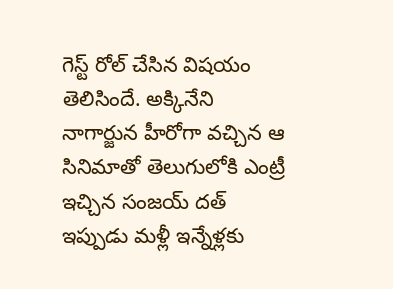గెస్ట్ రోల్ చేసిన విషయం తెలిసిందే. అక్కినేని నాగార్జున హీరోగా వచ్చిన ఆ సినిమాతో తెలుగులోకి ఎంట్రీ ఇచ్చిన సంజయ్ దత్ ఇప్పుడు మళ్లీ ఇన్నేళ్లకు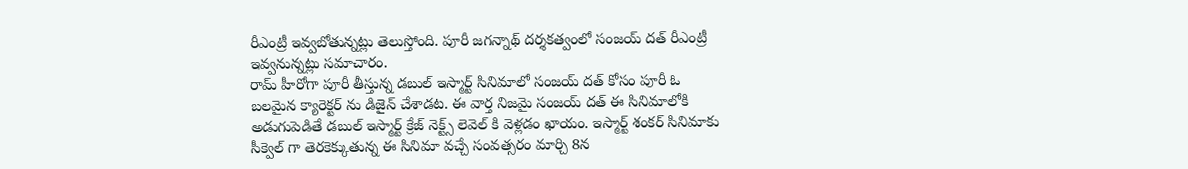రీఎంట్రీ ఇవ్వబోతున్నట్లు తెలుస్తోంది. పూరీ జగన్నాథ్ దర్శకత్వంలో సంజయ్ దత్ రీఎంట్రీ ఇవ్వనున్నట్లు సమాచారం.
రామ్ హీరోగా పూరీ తీస్తున్న డబుల్ ఇస్మార్ట్ సినిమాలో సంజయ్ దత్ కోసం పూరీ ఓ బలమైన క్యారెక్టర్ ను డిజైన్ చేశాడట. ఈ వార్త నిజమై సంజయ్ దత్ ఈ సినిమాలోకి అడుగుపెడితే డబుల్ ఇస్మార్ట్ క్రేజ్ నెక్ట్స్ లెవెల్ కి వెళ్లడం ఖాయం. ఇస్మార్ట్ శంకర్ సినిమాకు సీక్వెల్ గా తెరకెక్కుతున్న ఈ సినిమా వచ్చే సంవత్సరం మార్చి 8న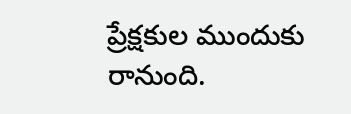ప్రేక్షకుల ముందుకు రానుంది.